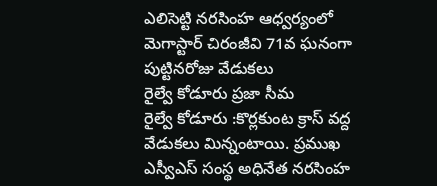ఎలిసెట్టి నరసింహ ఆధ్వర్యంలో మెగాస్టార్ చిరంజీవి 71వ ఘనంగా పుట్టినరోజు వేడుకలు
రైల్వే కోడూరు ప్రజా సీమ
రైల్వే కోడూరు :కొర్లకుంట క్రాస్ వద్ద వేడుకలు మిన్నంటాయి. ప్రముఖ ఎస్వీఎస్ సంస్థ అధినేత నరసింహ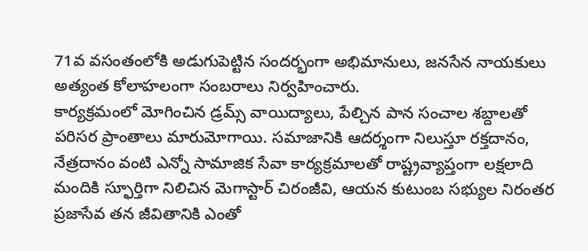71వ వసంతంలోకి అడుగుపెట్టిన సందర్భంగా అభిమానులు, జనసేన నాయకులు అత్యంత కోలాహలంగా సంబరాలు నిర్వహించారు.
కార్యక్రమంలో మోగించిన డ్రమ్స్ వాయిద్యాలు, పేల్చిన పాన సంచాల శబ్దాలతో పరిసర ప్రాంతాలు మారుమోగాయి. సమాజానికి ఆదర్శంగా నిలుస్తూ రక్తదానం, నేత్రదానం వంటి ఎన్నో సామాజిక సేవా కార్యక్రమాలతో రాష్ట్రవ్యాప్తంగా లక్షలాది మందికి స్ఫూర్తిగా నిలిచిన మెగాస్టార్ చిరంజీవి, ఆయన కుటుంబ సభ్యుల నిరంతర ప్రజాసేవ తన జీవితానికి ఎంతో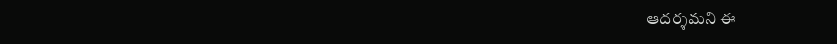ఆదర్శమని ఈ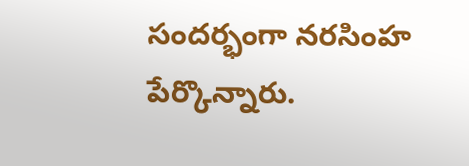సందర్భంగా నరసింహ పేర్కొన్నారు.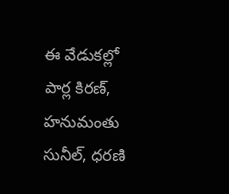ఈ వేడుకల్లో పార్ల కిరణ్, హనుమంతు సునీల్, ధరణి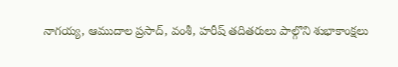నాగయ్య, ఆముదాల ప్రసాద్, వంశీ, హరీష్ తదితరులు పాల్గొని శుభాకాంక్షలు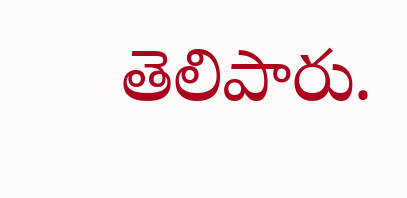తెలిపారు.